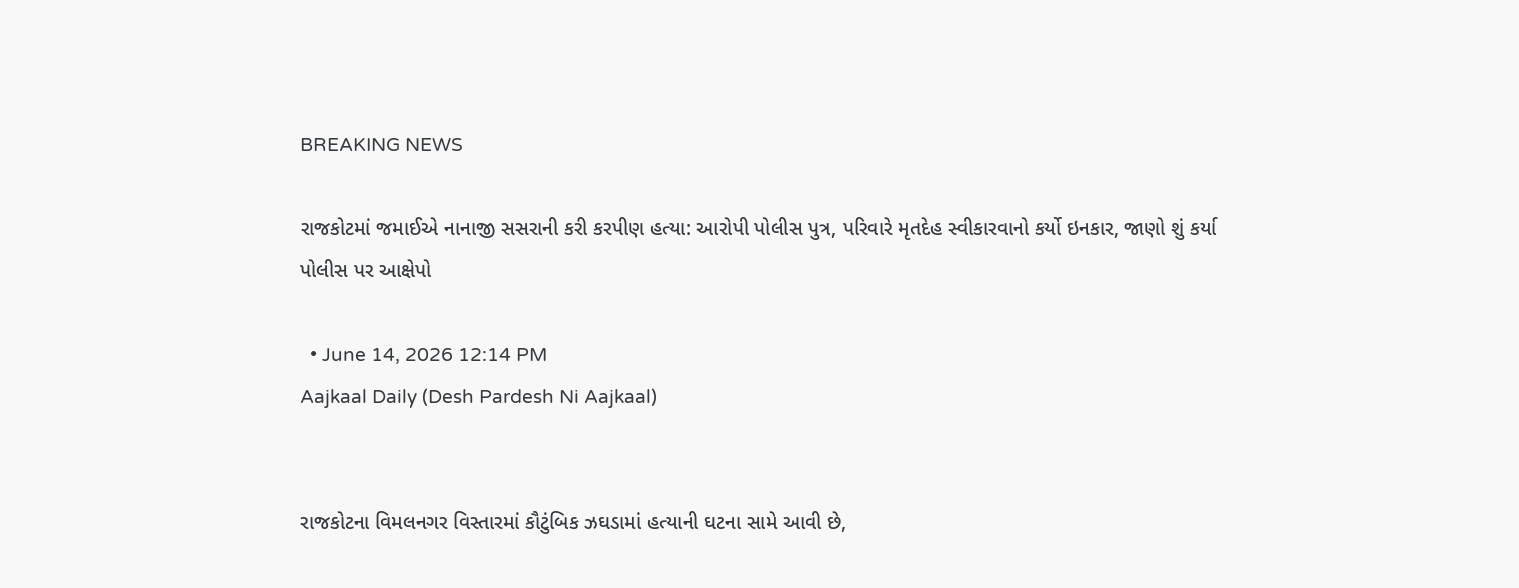BREAKING NEWS

રાજકોટમાં જમાઈએ નાનાજી સસરાની કરી કરપીણ હત્યા: આરોપી પોલીસ પુત્ર, પરિવારે મૃતદેહ સ્વીકારવાનો કર્યો ઇનકાર, જાણો શું કર્યા પોલીસ પર આક્ષેપો

  • June 14, 2026 12:14 PM
Aajkaal Daily (Desh Pardesh Ni Aajkaal)


રાજકોટના વિમલનગર વિસ્તારમાં કૌટુંબિક ઝઘડામાં હત્યાની ઘટના સામે આવી છે,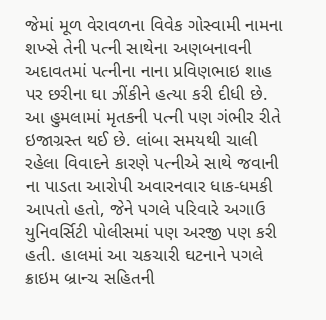જેમાં મૂળ વેરાવળના વિવેક ગોસ્વામી નામના શખ્સે તેની પત્ની સાથેના અણબનાવની અદાવતમાં પત્નીના નાના પ્રવિણભાઇ શાહ પર છરીના ઘા ઝીંકીને હત્યા કરી દીધી છે. આ હુમલામાં મૃતકની પત્ની પણ ગંભીર રીતે ઇજાગ્રસ્ત થઈ છે. લાંબા સમયથી ચાલી રહેલા વિવાદને કારણે પત્નીએ સાથે જવાની ના પાડતા આરોપી અવારનવાર ધાક-ધમકી આપતો હતો, જેને પગલે પરિવારે અગાઉ યુનિવર્સિટી પોલીસમાં પણ અરજી પણ કરી હતી. હાલમાં આ ચકચારી ઘટનાને પગલે ક્રાઇમ બ્રાન્ચ સહિતની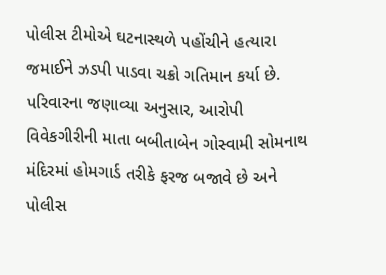પોલીસ ટીમોએ ઘટનાસ્થળે પહોંચીને હત્યારા જમાઈને ઝડપી પાડવા ચક્રો ગતિમાન કર્યા છે. પરિવારના જણાવ્યા અનુસાર, આરોપી વિવેકગીરીની માતા બબીતાબેન ગોસ્વામી સોમનાથ મંદિરમાં હોમગાર્ડ તરીકે ફરજ બજાવે છે અને પોલીસ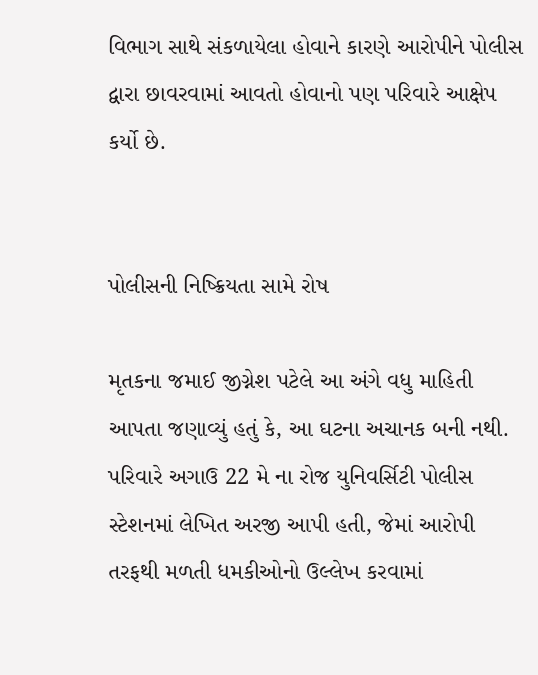વિભાગ સાથે સંકળાયેલા હોવાને કારણે આરોપીને પોલીસ દ્વારા છાવરવામાં આવતો હોવાનો પણ પરિવારે આક્ષેપ કર્યો છે.


પોલીસની નિષ્ક્રિયતા સામે રોષ

મૃતકના જમાઈ જીગ્નેશ પટેલે આ અંગે વધુ માહિતી આપતા જણાવ્યું હતું કે, આ ઘટના અચાનક બની નથી. પરિવારે અગાઉ 22 મે ના રોજ યુનિવર્સિટી પોલીસ સ્ટેશનમાં લેખિત અરજી આપી હતી, જેમાં આરોપી તરફથી મળતી ધમકીઓનો ઉલ્લેખ કરવામાં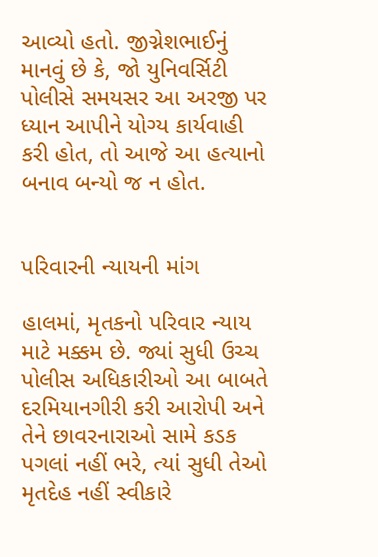આવ્યો હતો. જીગ્નેશભાઈનું માનવું છે કે, જો યુનિવર્સિટી પોલીસે સમયસર આ અરજી પર ધ્યાન આપીને યોગ્ય કાર્યવાહી કરી હોત, તો આજે આ હત્યાનો બનાવ બન્યો જ ન હોત.


પરિવારની ન્યાયની માંગ

હાલમાં, મૃતકનો પરિવાર ન્યાય માટે મક્કમ છે. જ્યાં સુધી ઉચ્ચ પોલીસ અધિકારીઓ આ બાબતે દરમિયાનગીરી કરી આરોપી અને તેને છાવરનારાઓ સામે કડક પગલાં નહીં ભરે, ત્યાં સુધી તેઓ મૃતદેહ નહીં સ્વીકારે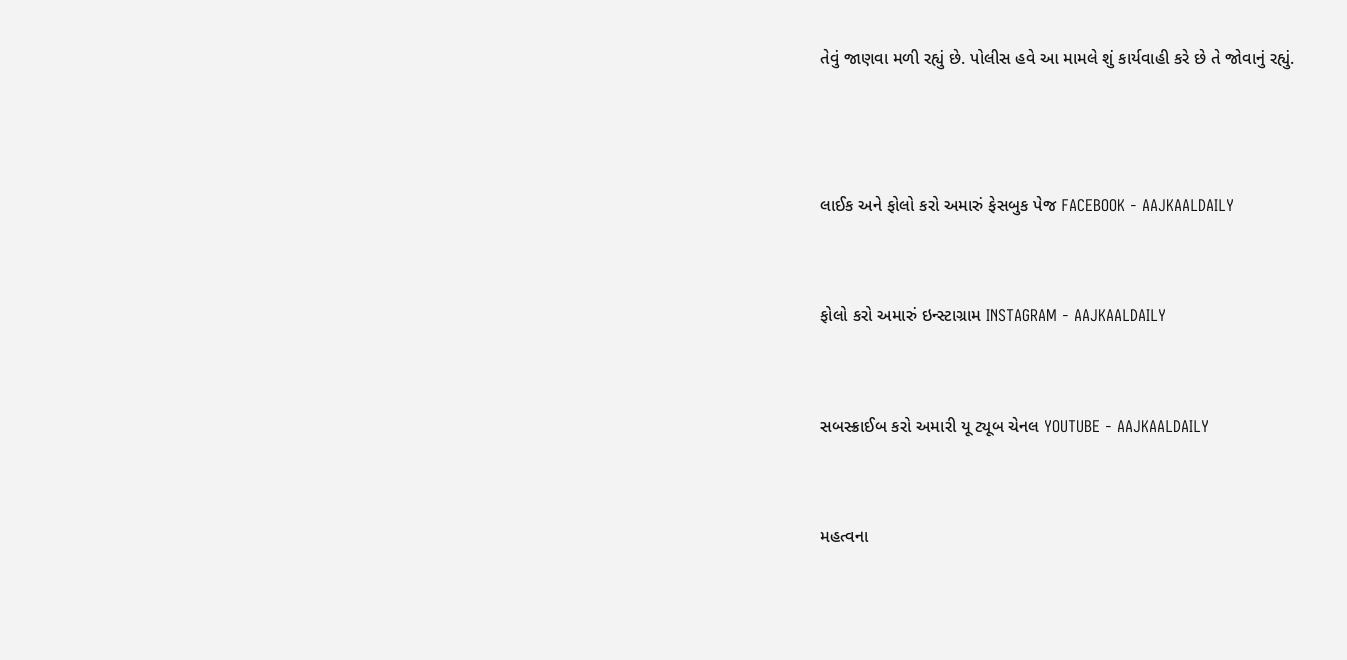તેવું જાણવા મળી રહ્યું છે. પોલીસ હવે આ મામલે શું કાર્યવાહી કરે છે તે જોવાનું રહ્યું.



લાઈક અને ફોલો કરો અમારું ફેસબુક પેજ FACEBOOK - AAJKAALDAILY


ફોલો કરો અમારું ઇન્સ્ટાગ્રામ INSTAGRAM - AAJKAALDAILY


સબસ્ક્રાઈબ કરો અમારી યૂ ટ્યૂબ ચેનલ YOUTUBE - AAJKAALDAILY


મહત્વના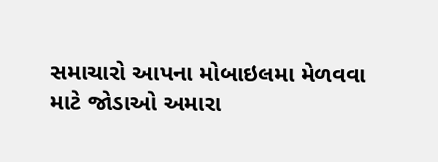સમાચારો આપના મોબાઇલમા મેળવવા માટે જોડાઓ અમારા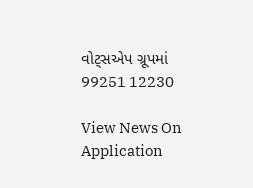વોટ્સએપ ગ્રૂપમાં  99251 12230

View News On Application